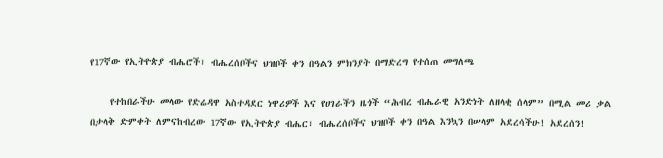የ17ኛው የኢትዮጵያ ብሔሮች፣ ብሔረሰቦችና ህዝቦች ቀን በዓልን ምክንያት በማድረግ የተሰጠ መግለጫ

    የተከበራችሁ መላው የድሬዳዋ አስተዳደር ነዋሪዎች እና የሀገራችን ዜጎች “ሕብረ ብሔራዊ አንድነት ለዘላቂ ሰላም” በሚል መሪ ቃል በታላቅ ድምቀት ለምናከብረው 17ኛው የኢትዮጵያ ብሔር፣ ብሔረሰቦችና ህዝቦች ቀን በዓል እንኳን በሠላም አደረሳችሁ! አደረሰን!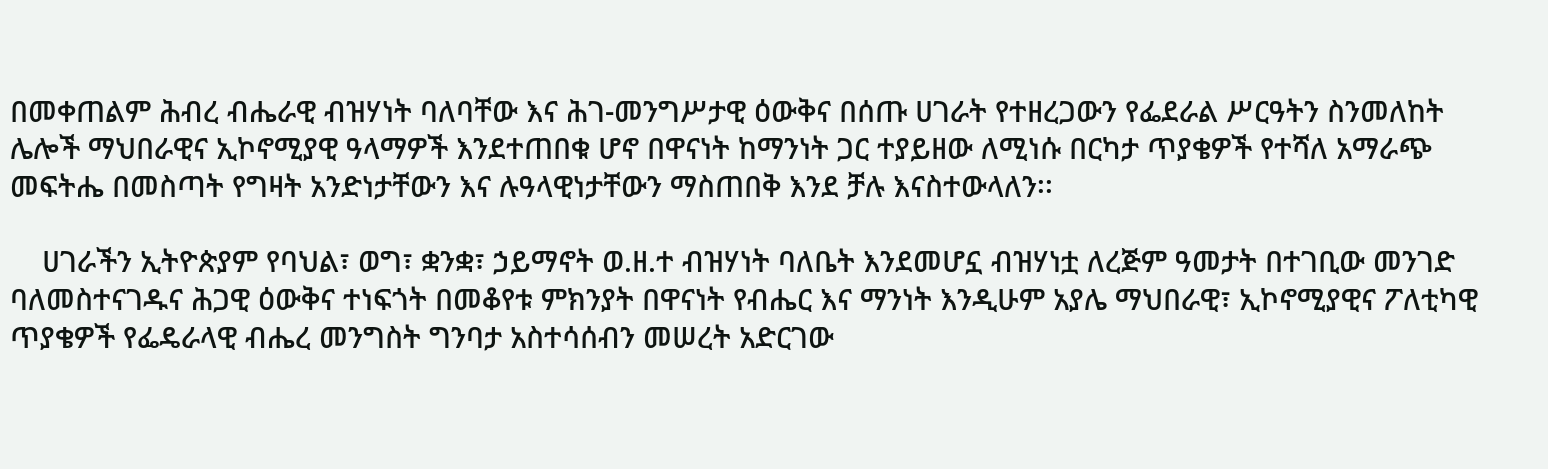በመቀጠልም ሕብረ ብሔራዊ ብዝሃነት ባለባቸው እና ሕገ-መንግሥታዊ ዕውቅና በሰጡ ሀገራት የተዘረጋውን የፌደራል ሥርዓትን ስንመለከት ሌሎች ማህበራዊና ኢኮኖሚያዊ ዓላማዎች እንደተጠበቁ ሆኖ በዋናነት ከማንነት ጋር ተያይዘው ለሚነሱ በርካታ ጥያቄዎች የተሻለ አማራጭ መፍትሔ በመስጣት የግዛት አንድነታቸውን እና ሉዓላዊነታቸውን ማስጠበቅ እንደ ቻሉ እናስተውላለን፡፡

    ሀገራችን ኢትዮጵያም የባህል፣ ወግ፣ ቋንቋ፣ ኃይማኖት ወ.ዘ.ተ ብዝሃነት ባለቤት እንደመሆኗ ብዝሃነቷ ለረጅም ዓመታት በተገቢው መንገድ ባለመስተናገዱና ሕጋዊ ዕውቅና ተነፍጎት በመቆየቱ ምክንያት በዋናነት የብሔር እና ማንነት እንዲሁም አያሌ ማህበራዊ፣ ኢኮኖሚያዊና ፖለቲካዊ ጥያቄዎች የፌዴራላዊ ብሔረ መንግስት ግንባታ አስተሳሰብን መሠረት አድርገው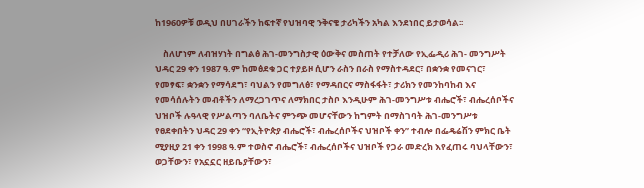ከ1960ዎቹ ወዲህ በሀገራችን ከፍተኛ የህዝባዊ ንቅናቄ ታሪካችን አካል እንደነበር ይታወሳል፡፡

    ስለሆነም ለብዝሃነት በግልፅ ሕገ-መንግስታዊ ዕውቅና መስጠት የተቻለው የኢፌዲሪ ሕገ- መንግሥት ህዳር 29 ቀን 1987 ዓ.ም ከመፅደቁ ጋር ተያይዞ ሲሆን ራስን በራስ የማስተዳደር፣ በቋንቋ የመናገር፣ የመፃፍ፣ ቋንቋን የማሳደግ፣ ባህልን የመግለፅ፣ የማዳበርና ማስፋፋት፣ ታሪክን የመንከባከብ እና የመሳሰሉትን መብቶችን ለማረጋገጥና ለማክበር ታስቦ እንዲሁም ሕገ-መንግሥቱ ብሔሮች፣ ብሔረሰቦችና ህዝቦች ሉዓላዊ የሥልጣን ባለቤትና ምንጭ መሆናቸውን ከግምት በማስገባት ሕገ-መንግሥቱ የፀደቀበትን ህዳር 29 ቀን “የኢትዮጵያ ብሔሮች፣ ብሔረሰቦችና ህዝቦች ቀን” ተብሎ በፌዴሬሽን ምክር ቤት ሚያዚያ 21 ቀን 1998 ዓ.ም ተወስኖ ብሔሮች፣ ብሔረሰቦችና ህዝቦች የጋራ መድረክ እየፈጠሩ ባህላቸውን፣ ወጋቸውን፣ የአኗኗር ዘይቤያቸውን፣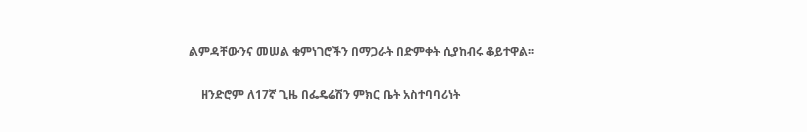ልምዳቸውንና መሠል ቁምነገሮችን በማጋራት በድምቀት ሲያከብሩ ቆይተዋል፡፡

    ዘንድሮም ለ17ኛ ጊዜ በፌዴሬሽን ምክር ቤት አስተባባሪነት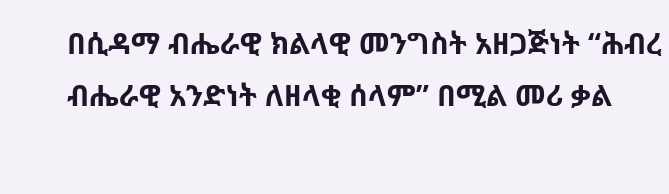በሲዳማ ብሔራዊ ክልላዊ መንግስት አዘጋጅነት “ሕብረ ብሔራዊ አንድነት ለዘላቂ ሰላም” በሚል መሪ ቃል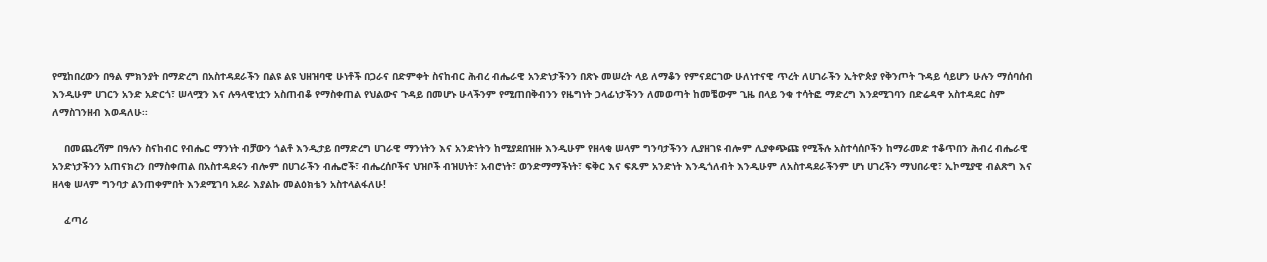የሚከበረውን በዓል ምክንያት በማድረግ በአስተዳደራችን በልዩ ልዩ ህዘዝባዊ ሁነቶች በጋራና በድምቀት ስናከብር ሕብረ ብሔራዊ አንድነታችንን በጽኑ መሠረት ላይ ለማቆን የምናደርገው ሁለነተናዊ ጥረት ለሀገራችን ኢትዮጵያ የቅንጦት ጉዳይ ሳይሆን ሁሉን ማሰባሰብ እንዲሁም ሀገርን አንድ አድርጎ፣ ሠላሟን እና ሉዓላዊነቷን አስጠብቆ የማስቀጠል የህልውና ጉዳይ በመሆኑ ሁላችንም የሚጠበቅብንን የዜግነት ኃላፊነታችንን ለመወጣት ከመቼውም ጊዜ በላይ ንቁ ተሳትፎ ማድረግ እንደሚገባን በድሬዳዋ አስተዳደር ስም ለማስገንዘብ እወዳለሁ፡፡

    በመጨረሻም በዓሉን ስናከብር የብሔር ማንነት ብቻውን ጎልቶ እንዲታይ በማድረግ ሀገራዊ ማንነትን እና አንድነትን ከሚያደበዝዙ እንዲሁም የዘላቂ ሠላም ግንባታችንን ሊያዘገዩ ብሎም ሊያቀጭጩ የሚችሉ አስተሳሰቦችን ከማራመድ ተቆጥበን ሕብረ ብሔራዊ አንድነታችንን አጠናክረን በማስቀጠል በአስተዳደሩን ብሎም በሀገራችን ብሔሮች፣ ብሔረሰቦችና ህዝቦች ብዝሀነት፣ አብሮነት፣ ወንድማማችነት፣ ፍቅር እና ፍጹም አንድነት እንዲጎለብት እንዲሁም ለአስተዳደራችንም ሆነ ሀገረችን ማህበራዊ፣ ኢኮሚያዊ ብልጽግ እና ዘላቂ ሠላም ግንባታ ልንጠቀምበት እንደሚገባ አደራ እያልኩ መልዕክቴን አስተላልፋለሁ!

    ፈጣሪ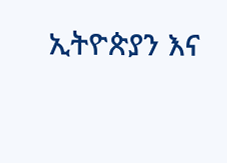ኢትዮጵያን እና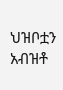ህዝቦቷን አብዝቶ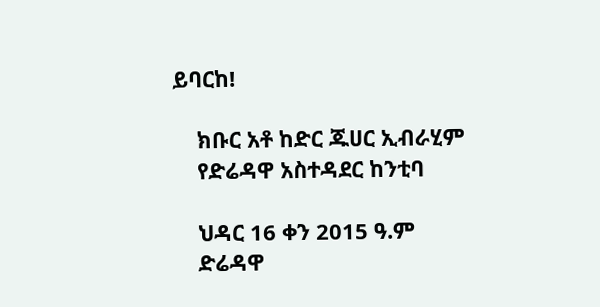ይባርከ!

    ክቡር አቶ ከድር ጁሀር ኢብራሂም
    የድሬዳዋ አስተዳደር ከንቲባ

    ህዳር 16 ቀን 2015 ዓ.ም
    ድሬዳዋ